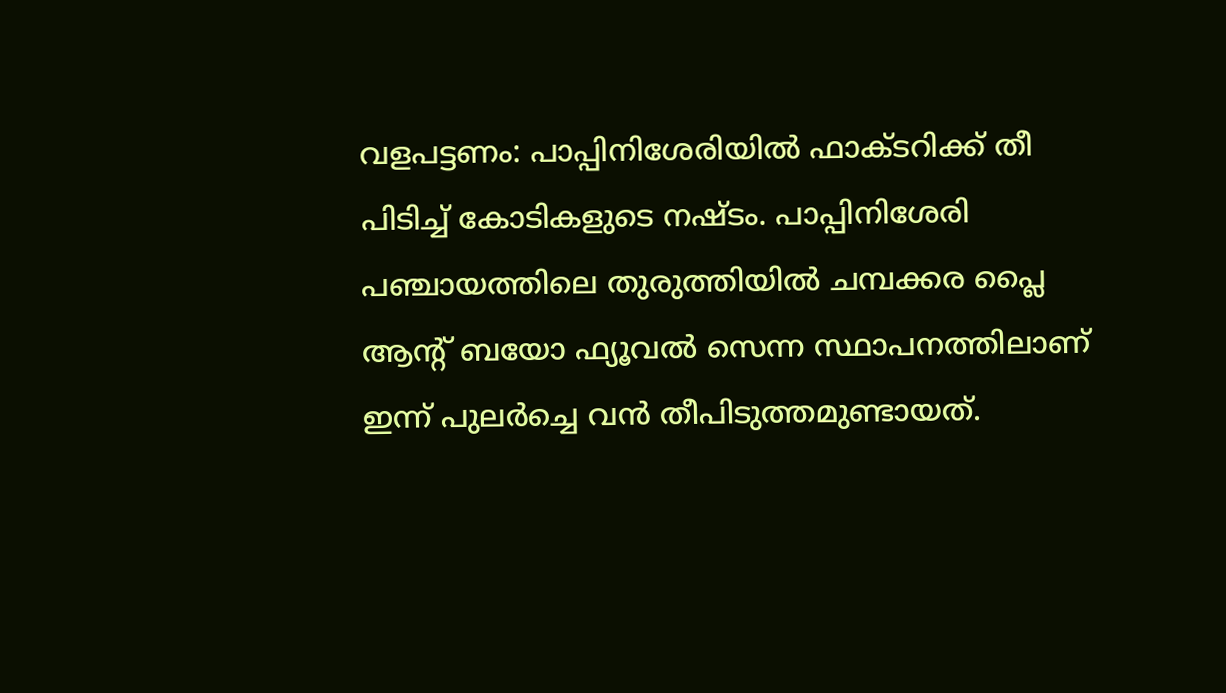വളപട്ടണം: പാപ്പിനിശേരിയില്‍ ഫാക്ടറിക്ക് തീ പിടിച്ച് കോടികളുടെ നഷ്ടം. പാപ്പിനിശേരി പഞ്ചായത്തിലെ തുരുത്തിയില്‍ ചമ്പക്കര പ്ലൈ ആന്റ് ബയോ ഫ്യൂവല്‍ സെന്ന സ്ഥാപനത്തിലാണ് ഇന്ന് പുലര്‍ച്ചെ വന്‍ തീപിടുത്തമുണ്ടായത്.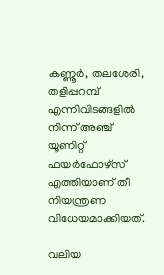കണ്ണൂര്‍, തലശേരി, തളിപ്പറമ്പ് എന്നിവിടങ്ങളില്‍ നിന്ന് അഞ്ച് യൂണിറ്റ് ഫയര്‍ഫോഴ്‌സ് എത്തിയാണ് തീ നിയന്ത്രണ വിധേയമാക്കിയത്.

വലിയ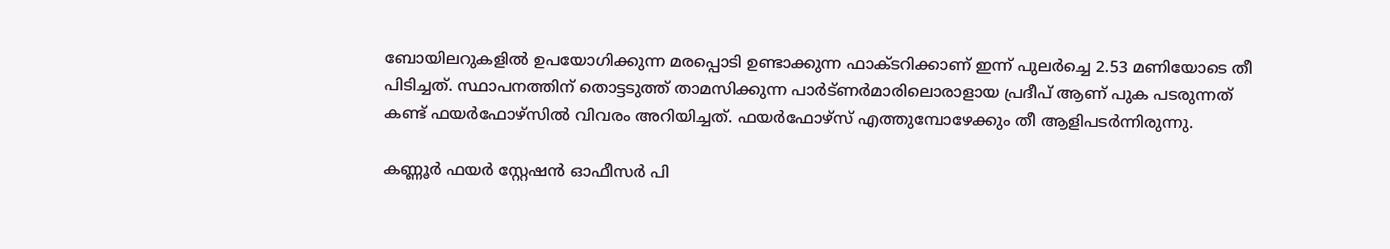ബോയിലറുകളില്‍ ഉപയോഗിക്കുന്ന മരപ്പൊടി ഉണ്ടാക്കുന്ന ഫാക്ടറിക്കാണ് ഇന്ന് പുലര്‍ച്ചെ 2.53 മണിയോടെ തീ പിടിച്ചത്. സ്ഥാപനത്തിന് തൊട്ടടുത്ത് താമസിക്കുന്ന പാര്‍ട്ണര്‍മാരിലൊരാളായ പ്രദീപ് ആണ് പുക പടരുന്നത് കണ്ട് ഫയര്‍ഫോഴ്‌സില്‍ വിവരം അറിയിച്ചത്. ഫയര്‍ഫോഴ്‌സ് എത്തുമ്പോഴേക്കും തീ ആളിപടര്‍ന്നിരുന്നു.

കണ്ണൂര്‍ ഫയര്‍ സ്റ്റേഷന്‍ ഓഫീസര്‍ പി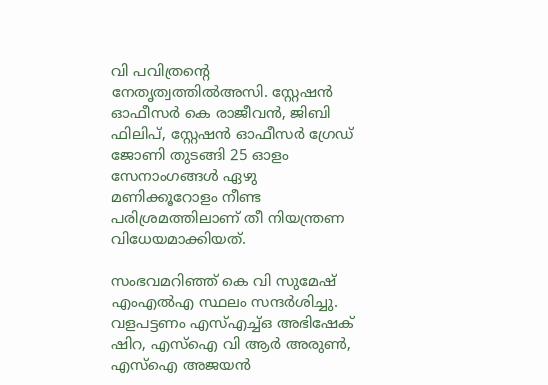വി പവിത്രന്റെ നേതൃത്വത്തില്‍അസി. സ്റ്റേഷന്‍ ഓഫീസര്‍ കെ രാജീവന്‍, ജിബി ഫിലിപ്, സ്റ്റേഷന്‍ ഓഫീസര്‍ ഗ്രേഡ് ജോണി തുടങ്ങി 25 ഓളം സേനാംഗങ്ങള്‍ ഏഴു മണിക്കൂറോളം നീണ്ട പരിശ്രമത്തിലാണ് തീ നിയന്ത്രണ വിധേയമാക്കിയത്.

സംഭവമറിഞ്ഞ് കെ വി സുമേഷ് എംഎല്‍എ സ്ഥലം സന്ദര്‍ശിച്ചു. വളപട്ടണം എസ്എച്ച്ഒ അഭിഷേക് ഷിറ, എസ്‌ഐ വി ആര്‍ അരുണ്‍, എസ്‌ഐ അജയന്‍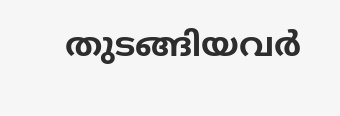തുടങ്ങിയവര്‍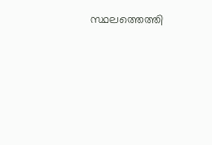സ്ഥലത്തെത്തി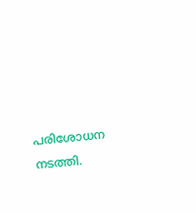പരിശോധന നടത്തി.